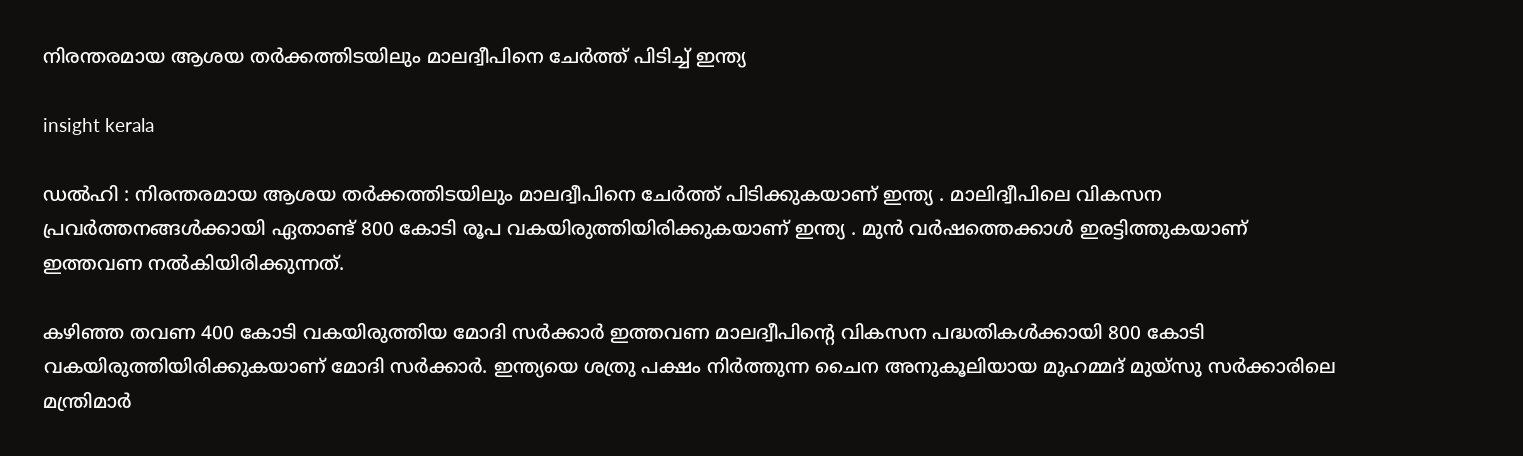നിരന്തരമായ ആശയ തർക്കത്തിടയിലും മാലദ്വീപിനെ ചേർത്ത് പിടിച്ച് ഇന്ത്യ

insight kerala

ഡൽഹി : നിരന്തരമായ ആശയ തർക്കത്തിടയിലും മാലദ്വീപിനെ ചേർത്ത് പിടിക്കുകയാണ് ഇന്ത്യ . മാലിദ്വീപിലെ വികസന പ്രവർത്തനങ്ങൾക്കായി ഏതാണ്ട് 800 കോടി രൂപ വകയിരുത്തിയിരിക്കുകയാണ് ഇന്ത്യ . മുൻ വർഷത്തെക്കാൾ ഇരട്ടിത്തുകയാണ് ഇത്തവണ നൽകിയിരിക്കുന്നത്.

കഴിഞ്ഞ തവണ 400 കോടി വകയിരുത്തിയ മോദി സർക്കാർ ഇത്തവണ മാലദ്വീപിന്റെ വികസന പദ്ധതികൾക്കായി 800 കോടി വകയിരുത്തിയിരിക്കുകയാണ് മോദി സർക്കാർ. ഇന്ത്യയെ ശത്രു പക്ഷം നിർത്തുന്ന ചൈന അനുകൂലിയായ മുഹമ്മദ് മുയ്‌സു സർക്കാരിലെ മന്ത്രിമാർ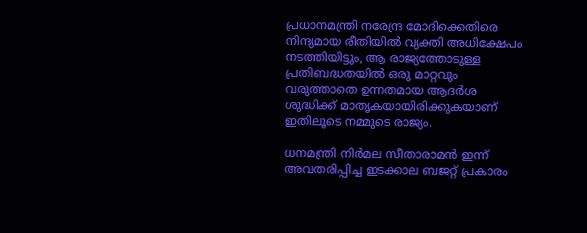പ്രധാനമന്ത്രി നരേന്ദ്ര മോദിക്കെതിരെ നിന്ദ്യമായ രീതിയിൽ വ്യക്തി അധിക്ഷേപം നടത്തിയിട്ടും, ആ രാജ്യത്തോടുള്ള പ്രതിബദ്ധതയിൽ ഒരു മാറ്റവും വരുത്താതെ ഉന്നതമായ ആദർശ ശുദ്ധിക്ക് മാതൃകയായിരിക്കുകയാണ് ഇതിലൂടെ നമ്മുടെ രാജ്യം.

ധനമന്ത്രി നിർമല സീതാരാമൻ ഇന്ന് അവതരിപ്പിച്ച ഇടക്കാല ബജറ്റ് പ്രകാരം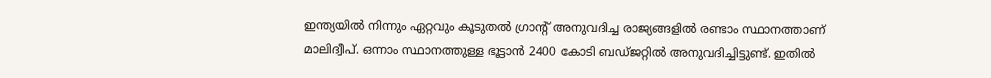ഇന്ത്യയിൽ നിന്നും ഏറ്റവും കൂടുതൽ ഗ്രാൻ്റ് അനുവദിച്ച രാജ്യങ്ങളിൽ രണ്ടാം സ്ഥാനത്താണ് മാലിദ്വീപ്. ഒന്നാം സ്ഥാനത്തുള്ള ഭൂട്ടാൻ 2400 കോടി ബഡ്ജറ്റിൽ അനുവദിച്ചിട്ടുണ്ട്. ഇതിൽ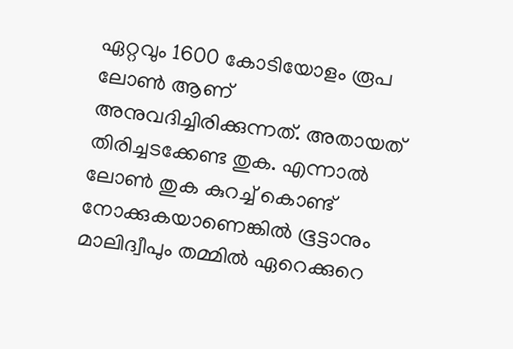ഏറ്റവും 1600 കോടിയോളം രൂപ ലോൺ ആണ് അനുവദിച്ചിരിക്കുന്നത്. അതായത് തിരിച്ചടക്കേണ്ട തുക. എന്നാൽ ലോൺ തുക കുറച്ച് കൊണ്ട് നോക്കുകയാണെങ്കിൽ ഭൂട്ടാനും മാലിദ്വീപും തമ്മിൽ ഏറെക്കുറെ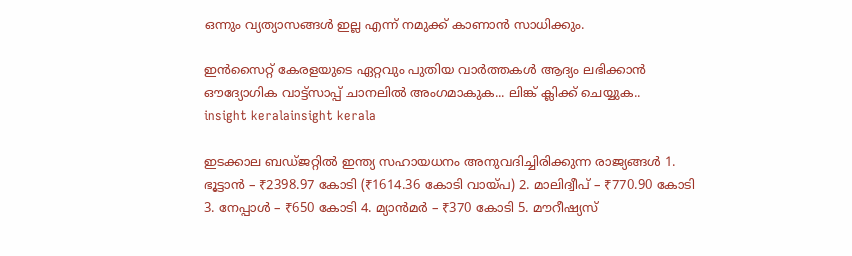ഒന്നും വ്യത്യാസങ്ങൾ ഇല്ല എന്ന് നമുക്ക് കാണാൻ സാധിക്കും.

ഇൻസൈറ്റ് കേരളയുടെ ഏറ്റവും പുതിയ വാർത്തകൾ ആദ്യം ലഭിക്കാൻ ഔദ്യോഗിക വാട്ട്‌സാപ്പ് ചാനലിൽ അംഗമാകുക... ലിങ്ക് ക്ലിക്ക് ചെയ്യുക..
insight keralainsight kerala

ഇടക്കാല ബഡ്ജറ്റിൽ ഇന്ത്യ സഹായധനം അനുവദിച്ചിരിക്കുന്ന രാജ്യങ്ങൾ 1. ഭൂട്ടാൻ – ₹2398.97 കോടി (₹1614.36 കോടി വായ്പ) 2. മാലിദ്വീപ് – ₹770.90 കോടി 3. നേപ്പാൾ – ₹650 കോടി 4. മ്യാൻമർ – ₹370 കോടി 5. മൗറീഷ്യസ്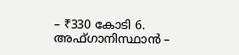– ₹330 കോടി 6. അഫ്ഗാനിസ്ഥാൻ –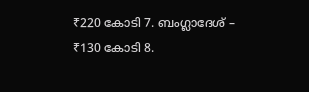₹220 കോടി 7. ബംഗ്ലാദേശ് – ₹130 കോടി 8.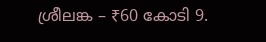ശ്രീലങ്ക – ₹60 കോടി 9.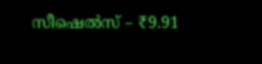സീഷെൽസ് – ₹9.91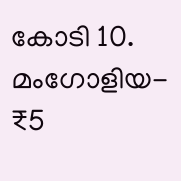കോടി 10. മംഗോളിയ- ₹5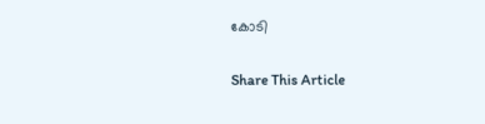കോടി

Share This Article